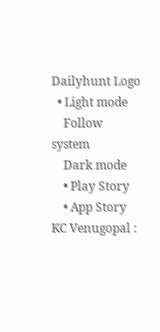Dailyhunt Logo
  • Light mode
    Follow system
    Dark mode
    • Play Story
    • App Story
KC Venugopal :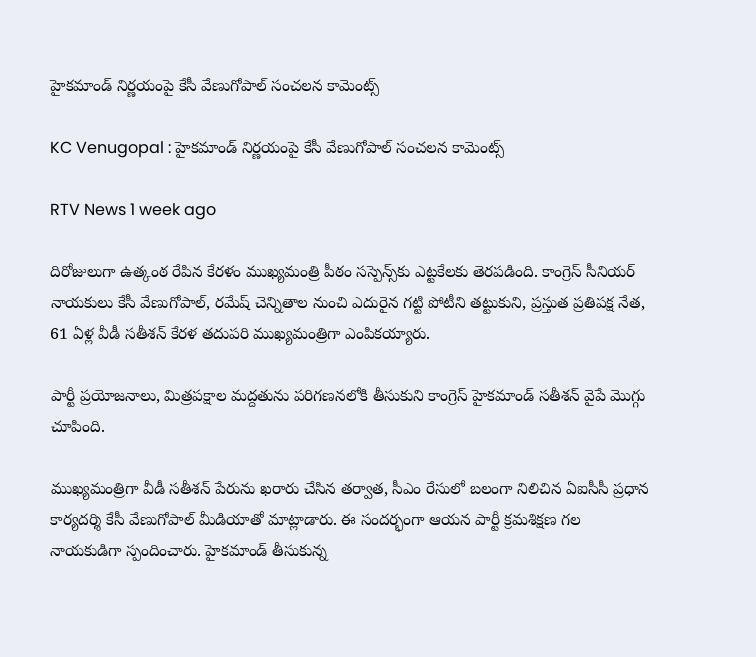హైకమాండ్ నిర్ణయంపై కేసీ వేణుగోపాల్ సంచలన కామెంట్స్

KC Venugopal : హైకమాండ్ నిర్ణయంపై కేసీ వేణుగోపాల్ సంచలన కామెంట్స్

RTV News 1 week ago

దిరోజులుగా ఉత్కంఠ రేపిన కేరళం ముఖ్యమంత్రి పీఠం సస్పెన్స్‌కు ఎట్టకేలకు తెరపడింది. కాంగ్రెస్ సీనియర్ నాయకులు కేసీ వేణుగోపాల్, రమేష్ చెన్నితాల నుంచి ఎదురైన గట్టి పోటీని తట్టుకుని, ప్రస్తుత ప్రతిపక్ష నేత, 61 ఏళ్ల వీడీ సతీశన్ కేరళ తదుపరి ముఖ్యమంత్రిగా ఎంపికయ్యారు.

పార్టీ ప్రయోజనాలు, మిత్రపక్షాల మద్దతును పరిగణనలోకి తీసుకుని కాంగ్రెస్ హైకమాండ్ సతీశన్ వైపే మొగ్గు చూపింది.

ముఖ్యమంత్రిగా వీడీ సతీశన్ పేరును ఖరారు చేసిన తర్వాత, సీఎం రేసులో బలంగా నిలిచిన ఏఐసీసీ ప్రధాన కార్యదర్శి కేసీ వేణుగోపాల్ మీడియాతో మాట్లాడారు. ఈ సందర్భంగా ఆయన పార్టీ క్రమశిక్షణ గల నాయకుడిగా స్పందించారు. హైకమాండ్ తీసుకున్న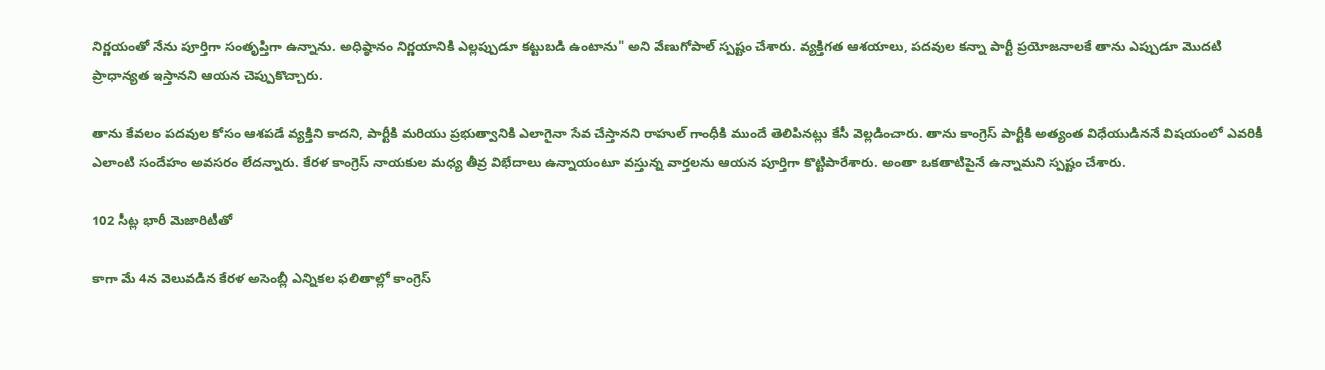నిర్ణయంతో నేను పూర్తిగా సంతృప్తిగా ఉన్నాను. అధిష్ఠానం నిర్ణయానికి ఎల్లప్పుడూ కట్టుబడి ఉంటాను" అని వేణుగోపాల్ స్పష్టం చేశారు. వ్యక్తిగత ఆశయాలు, పదవుల కన్నా పార్టీ ప్రయోజనాలకే తాను ఎప్పుడూ మొదటి ప్రాధాన్యత ఇస్తానని ఆయన చెప్పుకొచ్చారు.

తాను కేవలం పదవుల కోసం ఆశపడే వ్యక్తిని కాదని, పార్టీకి మరియు ప్రభుత్వానికి ఎలాగైనా సేవ చేస్తానని రాహుల్ గాంధీకి ముందే తెలిపినట్లు కేసీ వెల్లడించారు. తాను కాంగ్రెస్ పార్టీకి అత్యంత విధేయుడిననే విషయంలో ఎవరికీ ఎలాంటి సందేహం అవసరం లేదన్నారు. కేరళ కాంగ్రెస్ నాయకుల మధ్య తీవ్ర విభేదాలు ఉన్నాయంటూ వస్తున్న వార్తలను ఆయన పూర్తిగా కొట్టిపారేశారు. అంతా ఒకతాటిపైనే ఉన్నామని స్పష్టం చేశారు.

102 సీట్ల భారీ మెజారిటీతో

కాగా మే 4న వెలువడిన కేరళ అసెంబ్లీ ఎన్నికల ఫలితాల్లో కాంగ్రెస్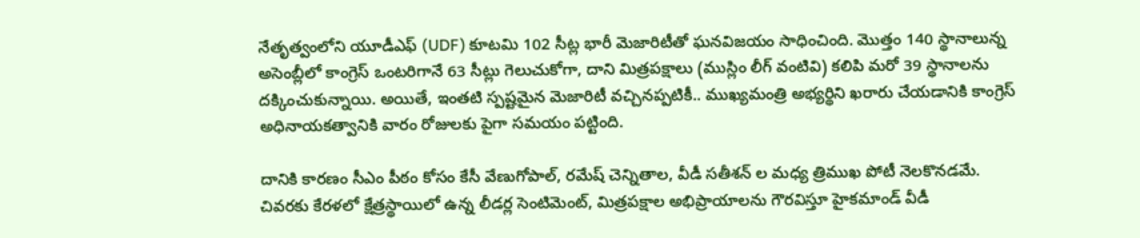నేతృత్వంలోని యూడీఎఫ్ (UDF) కూటమి 102 సీట్ల భారీ మెజారిటీతో ఘనవిజయం సాధించింది. మొత్తం 140 స్థానాలున్న అసెంబ్లీలో కాంగ్రెస్ ఒంటరిగానే 63 సీట్లు గెలుచుకోగా, దాని మిత్రపక్షాలు (ముస్లిం లీగ్ వంటివి) కలిపి మరో 39 స్థానాలను దక్కించుకున్నాయి. అయితే, ఇంతటి స్పష్టమైన మెజారిటీ వచ్చినప్పటికీ.. ముఖ్యమంత్రి అభ్యర్థిని ఖరారు చేయడానికి కాంగ్రెస్ అధినాయకత్వానికి వారం రోజులకు పైగా సమయం పట్టింది.

దానికి కారణం సీఎం పీఠం కోసం కేసీ వేణుగోపాల్, రమేష్ చెన్నితాల, వీడీ సతీశన్ ల మధ్య త్రిముఖ పోటీ నెలకొనడమే. చివరకు కేరళలో క్షేత్రస్థాయిలో ఉన్న లీడర్ల సెంటిమెంట్, మిత్రపక్షాల అభిప్రాయాలను గౌరవిస్తూ హైకమాండ్ వీడీ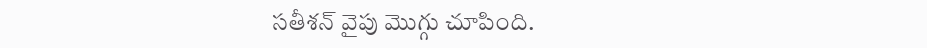సతీశన్ వైపు మొగ్గు చూపింది.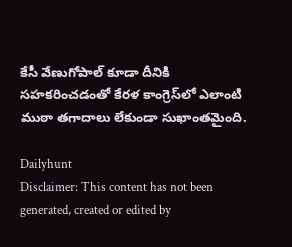కేసీ వేణుగోపాల్ కూడా దీనికి సహకరించడంతో కేరళ కాంగ్రెస్‌లో ఎలాంటి ముఠా తగాదాలు లేకుండా సుఖాంతమైంది.

Dailyhunt
Disclaimer: This content has not been generated, created or edited by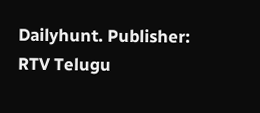Dailyhunt. Publisher: RTV Telugu